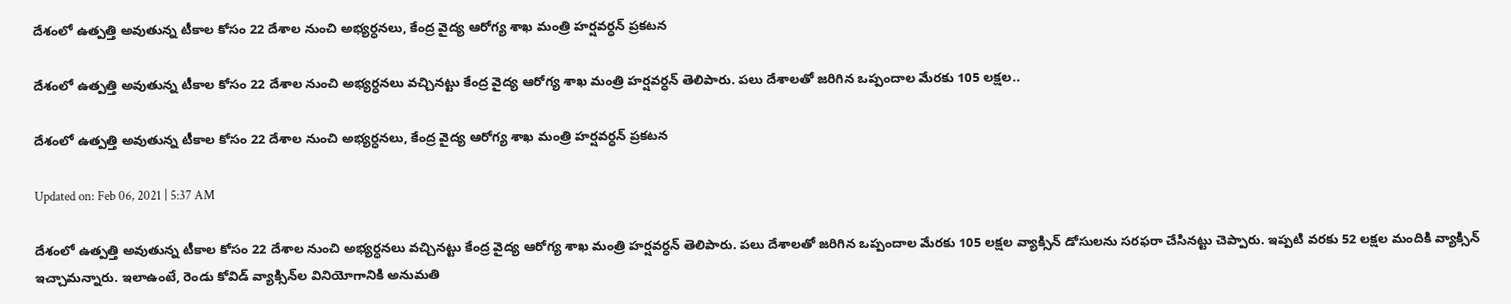దేశంలో ఉత్పత్తి అవుతున్న టీకాల కోసం 22 దేశాల నుంచి అభ్యర్ధనలు, కేంద్ర వైద్య ఆరోగ్య శాఖ మంత్రి హర్షవర్ధన్‌ ప్రకటన

దేశంలో ఉత్పత్తి అవుతున్న టీకాల కోసం 22 దేశాల నుంచి అభ్యర్ధనలు వచ్చినట్టు కేంద్ర వైద్య ఆరోగ్య శాఖ మంత్రి హర్షవర్ధన్‌ తెలిపారు. పలు దేశాలతో జరిగిన ఒప్పందాల మేరకు 105 లక్షల..

దేశంలో ఉత్పత్తి అవుతున్న టీకాల కోసం 22 దేశాల నుంచి అభ్యర్ధనలు, కేంద్ర వైద్య ఆరోగ్య శాఖ మంత్రి హర్షవర్ధన్‌ ప్రకటన

Updated on: Feb 06, 2021 | 5:37 AM

దేశంలో ఉత్పత్తి అవుతున్న టీకాల కోసం 22 దేశాల నుంచి అభ్యర్ధనలు వచ్చినట్టు కేంద్ర వైద్య ఆరోగ్య శాఖ మంత్రి హర్షవర్ధన్‌ తెలిపారు. పలు దేశాలతో జరిగిన ఒప్పందాల మేరకు 105 లక్షల వ్యాక్సిన్‌ డోసులను సరఫరా చేసినట్టు చెప్పారు. ఇప్పటి వరకు 52 లక్షల మందికి వ్యాక్సిన్‌ ఇచ్చామన్నారు. ఇలాఉంటే, రెండు కోవిడ్ వ్యాక్సిన్‌ల వినియోగానికి అనుమతి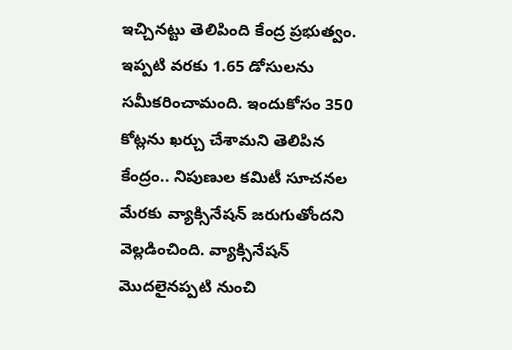ఇచ్చినట్టు తెలిపింది కేంద్ర ప్రభుత్వం. ఇప్పటి వరకు 1.65 డోసులను సమీకరించామంది. ఇందుకోసం 350 కోట్లను ఖర్చు చేశామని తెలిపిన కేంద్రం.. నిపుణుల కమిటీ సూచనల మేరకు వ్యాక్సినేషన్‌ జరుగుతోందని వెల్లడించింది. వ్యాక్సినేషన్‌ మొదలైనప్పటి నుంచి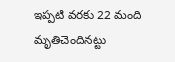ఇప్పటి వరకు 22 మంది మృతిచెందినట్టు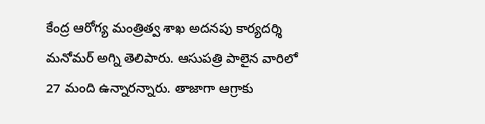కేంద్ర ఆరోగ్య మంత్రిత్వ శాఖ అదనపు కార్యదర్శి మనోమర్‌ అగ్ని తెలిపారు. ఆసుపత్రి పాలైన వారిలో 27 మంది ఉన్నారన్నారు. తాజాగా ఆగ్రాకు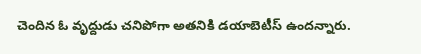చెందిన ఓ వృద్దుడు చనిపోగా అతనికి డయాబెటీస్‌ ఉందన్నారు.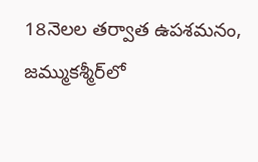18నెలల తర్వాత ఉపశమనం, జమ్ముకశ్మీర్‌లో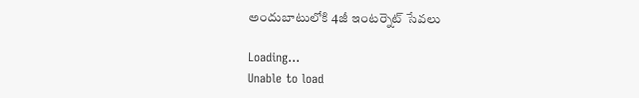అందుబాటులోకి 4జీ ఇంటర్నెట్ సేవలు

Loading...
Unable to load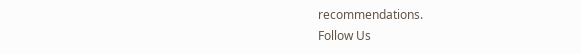recommendations.
Follow Us